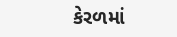કેરળમાં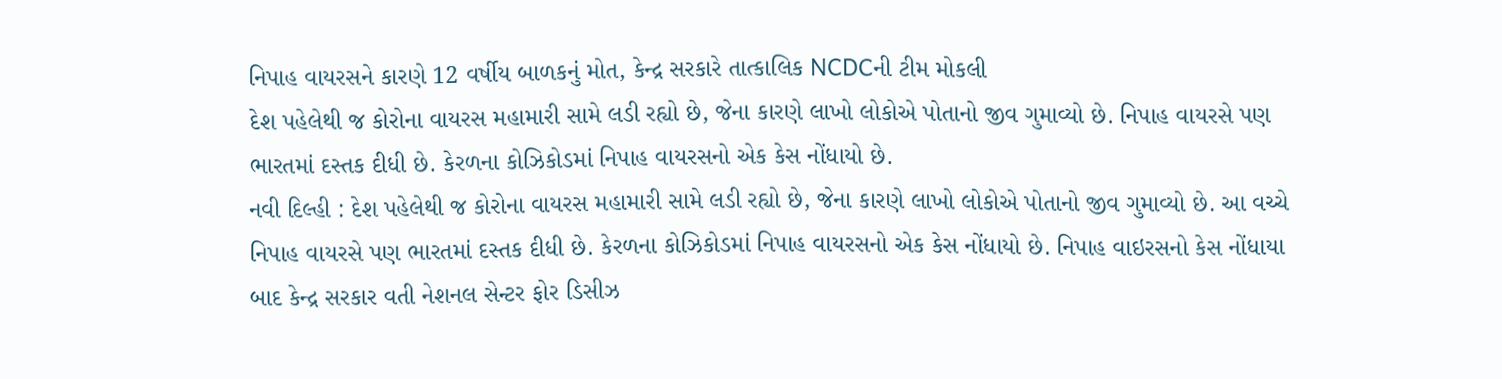નિપાહ વાયરસને કારણે 12 વર્ષીય બાળકનું મોત, કેન્દ્ર સરકારે તાત્કાલિક NCDCની ટીમ મોકલી
દેશ પહેલેથી જ કોરોના વાયરસ મહામારી સામે લડી રહ્યો છે, જેના કારણે લાખો લોકોએ પોતાનો જીવ ગુમાવ્યો છે. નિપાહ વાયરસે પણ ભારતમાં દસ્તક દીધી છે. કેરળના કોઝિકોડમાં નિપાહ વાયરસનો એક કેસ નોંધાયો છે.
નવી દિલ્હી : દેશ પહેલેથી જ કોરોના વાયરસ મહામારી સામે લડી રહ્યો છે, જેના કારણે લાખો લોકોએ પોતાનો જીવ ગુમાવ્યો છે. આ વચ્ચે નિપાહ વાયરસે પણ ભારતમાં દસ્તક દીધી છે. કેરળના કોઝિકોડમાં નિપાહ વાયરસનો એક કેસ નોંધાયો છે. નિપાહ વાઇરસનો કેસ નોંધાયા બાદ કેન્દ્ર સરકાર વતી નેશનલ સેન્ટર ફોર ડિસીઝ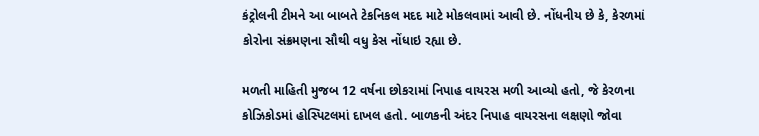કંટ્રોલની ટીમને આ બાબતે ટેકનિકલ મદદ માટે મોકલવામાં આવી છે. નોંધનીય છે કે, કેરળમાં કોરોના સંક્રમણના સૌથી વધુ કેસ નોંધાઇ રહ્યા છે.

મળતી માહિતી મુજબ 12 વર્ષના છોકરામાં નિપાહ વાયરસ મળી આવ્યો હતો, જે કેરળના કોઝિકોડમાં હોસ્પિટલમાં દાખલ હતો. બાળકની અંદર નિપાહ વાયરસના લક્ષણો જોવા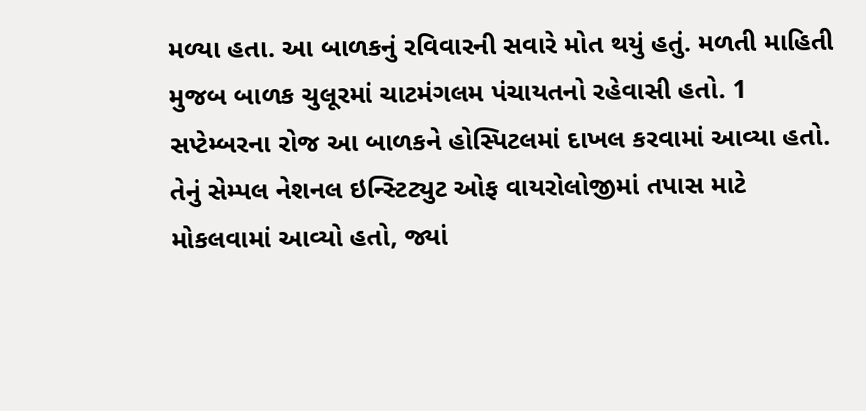મળ્યા હતા. આ બાળકનું રવિવારની સવારે મોત થયું હતું. મળતી માહિતી મુજબ બાળક ચુલૂરમાં ચાટમંગલમ પંચાયતનો રહેવાસી હતો. 1 સપ્ટેમ્બરના રોજ આ બાળકને હોસ્પિટલમાં દાખલ કરવામાં આવ્યા હતો. તેનું સેમ્પલ નેશનલ ઇન્સ્ટિટ્યુટ ઓફ વાયરોલોજીમાં તપાસ માટે મોકલવામાં આવ્યો હતો, જ્યાં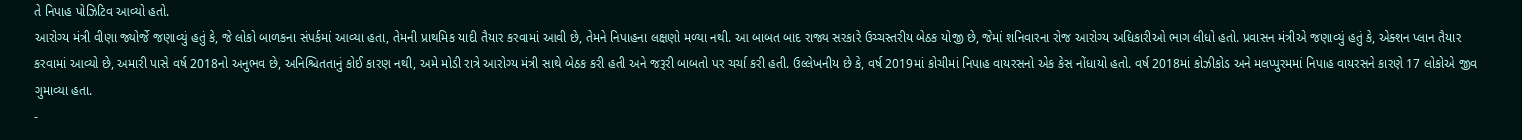તે નિપાહ પોઝિટિવ આવ્યો હતો.
આરોગ્ય મંત્રી વીણા જ્યોર્જે જણાવ્યું હતું કે, જે લોકો બાળકના સંપર્કમાં આવ્યા હતા, તેમની પ્રાથમિક યાદી તૈયાર કરવામાં આવી છે, તેમને નિપાહના લક્ષણો મળ્યા નથી. આ બાબત બાદ રાજ્ય સરકારે ઉચ્ચસ્તરીય બેઠક યોજી છે, જેમાં શનિવારના રોજ આરોગ્ય અધિકારીઓ ભાગ લીધો હતો. પ્રવાસન મંત્રીએ જણાવ્યું હતું કે, એક્શન પ્લાન તૈયાર કરવામાં આવ્યો છે, અમારી પાસે વર્ષ 2018નો અનુભવ છે, અનિશ્ચિતતાનું કોઈ કારણ નથી, અમે મોડી રાત્રે આરોગ્ય મંત્રી સાથે બેઠક કરી હતી અને જરૂરી બાબતો પર ચર્ચા કરી હતી. ઉલ્લેખનીય છે કે, વર્ષ 2019માં કોચીમાં નિપાહ વાયરસનો એક કેસ નોંધાયો હતો. વર્ષ 2018માં કોઝીકોડ અને મલપ્પુરમમાં નિપાહ વાયરસને કારણે 17 લોકોએ જીવ ગુમાવ્યા હતા.
-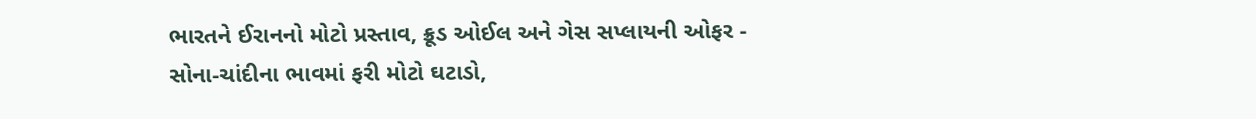ભારતને ઈરાનનો મોટો પ્રસ્તાવ, ક્રૂડ ઓઈલ અને ગેસ સપ્લાયની ઓફર -
સોના-ચાંદીના ભાવમાં ફરી મોટો ઘટાડો,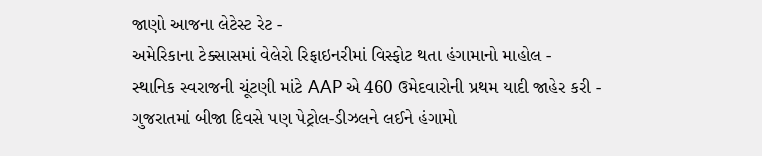જાણો આજના લેટેસ્ટ રેટ -
અમેરિકાના ટેક્સાસમાં વેલેરો રિફાઇનરીમાં વિસ્ફોટ થતા હંગામાનો માહોલ -
સ્થાનિક સ્વરાજની ચૂંટણી માંટે AAP એ 460 ઉમેદવારોની પ્રથમ યાદી જાહેર કરી -
ગુજરાતમાં બીજા દિવસે પણ પેટ્રોલ-ડીઝલને લઈને હંગામો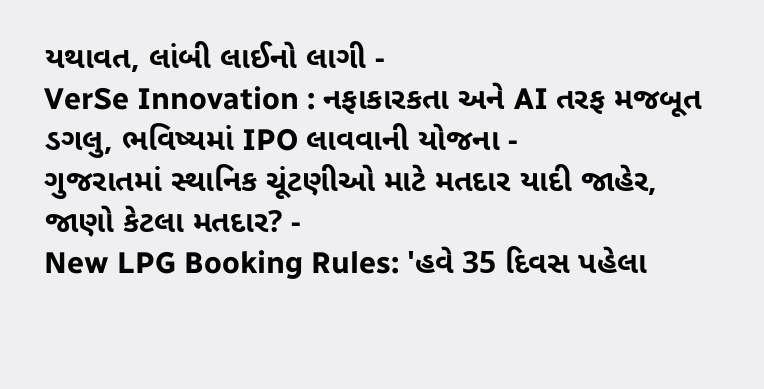યથાવત, લાંબી લાઈનો લાગી -
VerSe Innovation : નફાકારકતા અને AI તરફ મજબૂત ડગલુ, ભવિષ્યમાં IPO લાવવાની યોજના -
ગુજરાતમાં સ્થાનિક ચૂંટણીઓ માટે મતદાર યાદી જાહેર, જાણો કેટલા મતદાર? -
New LPG Booking Rules: 'હવે 35 દિવસ પહેલા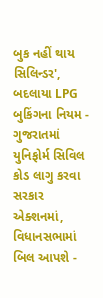બુક નહીં થાય સિલિન્ડર', બદલાયા LPG બુકિંગના નિયમ -
ગુજરાતમાં યુનિફોર્મ સિવિલ કોડ લાગુ કરવા સરકાર એક્શનમાં, વિધાનસભામાં બિલ આપશે -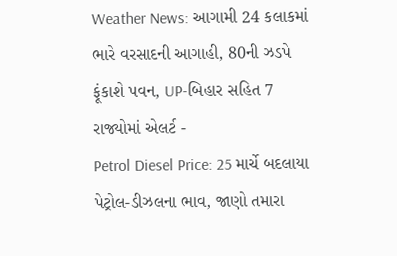Weather News: આગામી 24 કલાકમાં ભારે વરસાદની આગાહી, 80ની ઝડપે ફૂંકાશે પવન, UP-બિહાર સહિત 7 રાજ્યોમાં એલર્ટ -
Petrol Diesel Price: 25 માર્ચે બદલાયા પેટ્રોલ-ડીઝલના ભાવ, જાણો તમારા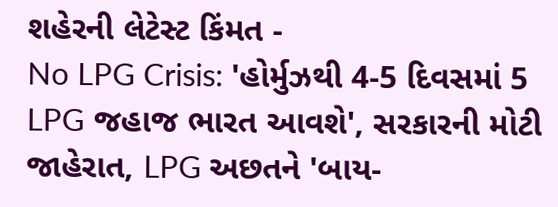શહેરની લેટેસ્ટ કિંમત -
No LPG Crisis: 'હોર્મુઝથી 4-5 દિવસમાં 5 LPG જહાજ ભારત આવશે', સરકારની મોટી જાહેરાત, LPG અછતને 'બાય-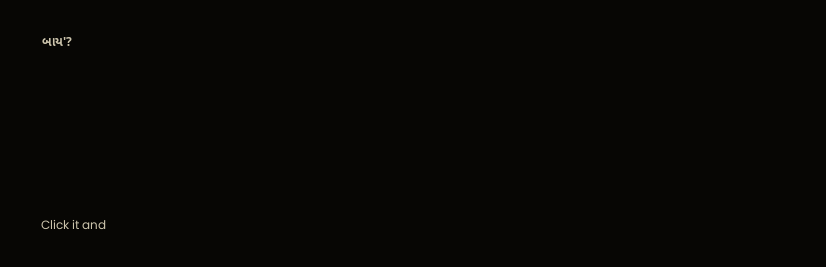બાય'?








Click it and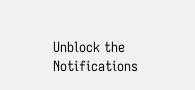Unblock the Notifications